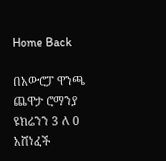Home Back

በአውሮፓ ዋንጫ ጨዋታ ሮማንያ ዩክሬንን 3 ለ 0 አሸነፈች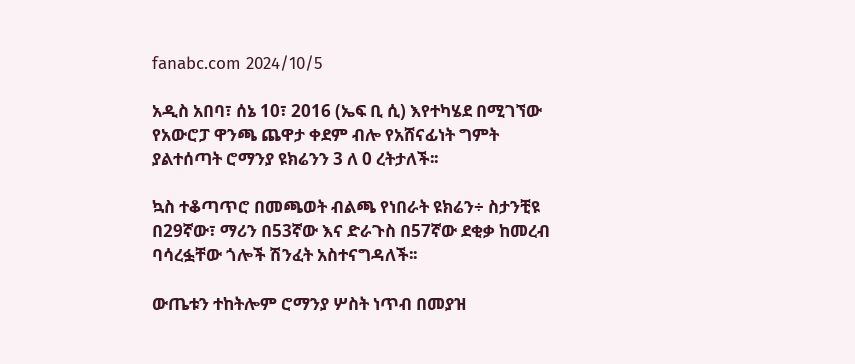fanabc.com 2024/10/5

አዲስ አበባ፣ ሰኔ 10፣ 2016 (ኤፍ ቢ ሲ) እየተካሄደ በሚገኘው የአውሮፓ ዋንጫ ጨዋታ ቀደም ብሎ የአሸናፊነት ግምት ያልተሰጣት ሮማንያ ዩክሬንን 3 ለ 0 ረትታለች፡፡

ኳስ ተቆጣጥሮ በመጫወት ብልጫ የነበራት ዩክሬን÷ ስታንቺዩ በ29ኛው፣ ማሪን በ53ኛው እና ድራጉስ በ57ኛው ደቂቃ ከመረብ ባሳረፏቸው ጎሎች ሽንፈት አስተናግዳለች፡፡

ውጤቱን ተከትሎም ሮማንያ ሦስት ነጥብ በመያዝ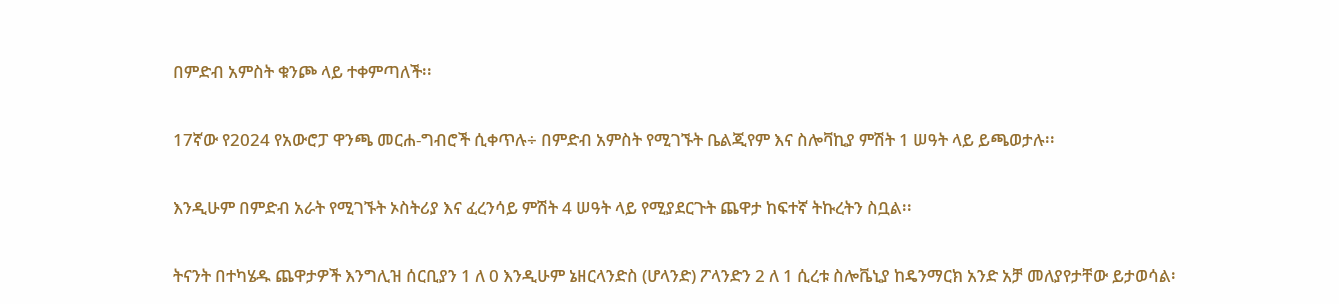በምድብ አምስት ቁንጮ ላይ ተቀምጣለች፡፡

17ኛው የ2024 የአውሮፓ ዋንጫ መርሐ-ግብሮች ሲቀጥሉ÷ በምድብ አምስት የሚገኙት ቤልጂየም እና ስሎቫኪያ ምሽት 1 ሠዓት ላይ ይጫወታሉ፡፡

እንዲሁም በምድብ አራት የሚገኙት ኦስትሪያ እና ፈረንሳይ ምሽት 4 ሠዓት ላይ የሚያደርጉት ጨዋታ ከፍተኛ ትኩረትን ስቧል፡፡

ትናንት በተካሄዱ ጨዋታዎች እንግሊዝ ሰርቢያን 1 ለ 0 እንዲሁም ኔዘርላንድስ (ሆላንድ) ፖላንድን 2 ለ 1 ሲረቱ ስሎቬኒያ ከዴንማርክ አንድ አቻ መለያየታቸው ይታወሳል፡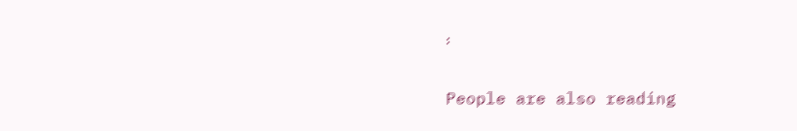፡

People are also reading